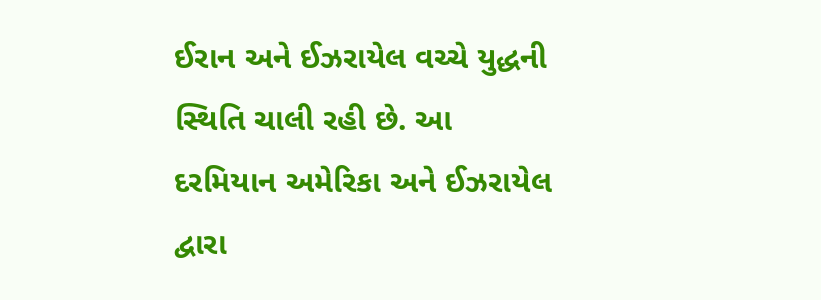ઈરાન અને ઈઝરાયેલ વચ્ચે યુદ્ધની સ્થિતિ ચાલી રહી છે. આ દરમિયાન અમેરિકા અને ઈઝરાયેલ દ્વારા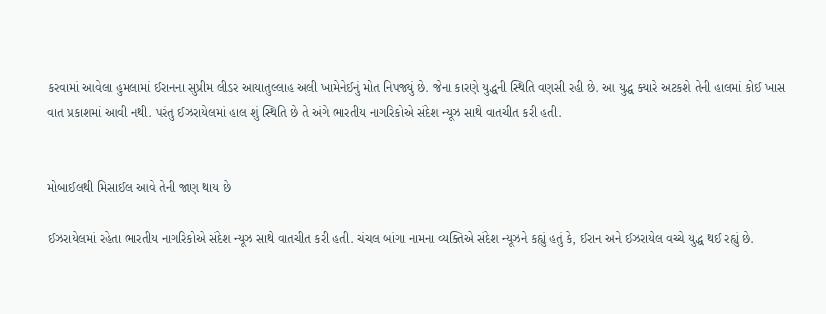કરવામાં આવેલા હુમલામાં ઈરાનના સુપ્રીમ લીડર આયાતુલ્લાહ અલી ખામેનેઈનું મોત નિપજ્યું છે. જેના કારણે યુદ્ધની સ્થિતિ વણસી રહી છે. આ યુદ્ધ ક્યારે અટકશે તેની હાલમાં કોઈ ખાસ વાત પ્રકાશમાં આવી નથી. પરંતુ ઈઝરાયેલમાં હાલ શું સ્થિતિ છે તે અંગે ભારતીય નાગરિકોએ સંદેશ ન્યૂઝ સાથે વાતચીત કરી હતી.


મોબાઈલથી મિસાઈલ આવે તેની જાણ થાય છે

ઈઝરાયેલમાં રહેતા ભારતીય નાગરિકોએ સંદેશ ન્યૂઝ સાથે વાતચીત કરી હતી. ચંચલ બાંગા નામના વ્યક્તિએ સંદેશ ન્યૂઝને કહ્યું હતું કે, ઈરાન અને ઈઝરાયેલ વચ્ચે યુદ્ધ થઈ રહ્યું છે.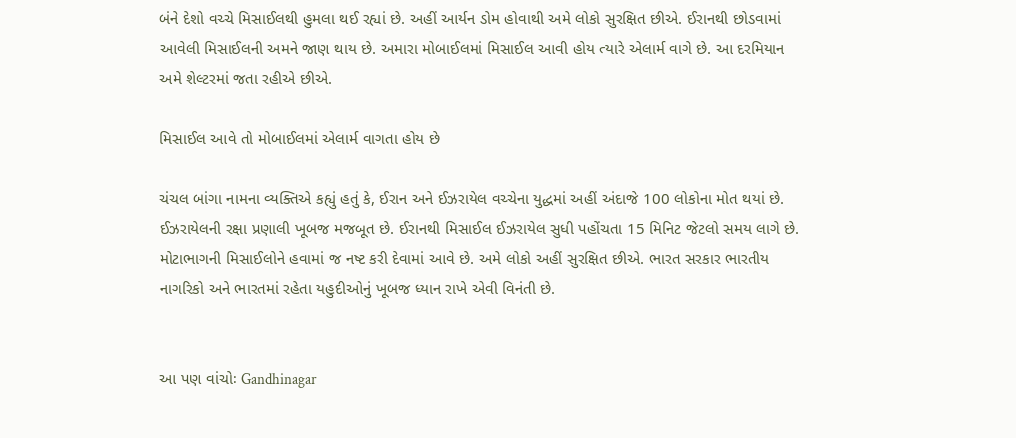બંને દેશો વચ્ચે મિસાઈલથી હુમલા થઈ રહ્યાં છે. અહીં આર્યન ડોમ હોવાથી અમે લોકો સુરક્ષિત છીએ. ઈરાનથી છોડવામાં આવેલી મિસાઈલની અમને જાણ થાય છે. અમારા મોબાઈલમાં મિસાઈલ આવી હોય ત્યારે એલાર્મ વાગે છે. આ દરમિયાન અમે શેલ્ટરમાં જતા રહીએ છીએ.

મિસાઈલ આવે તો મોબાઈલમાં એલાર્મ વાગતા હોય છે

ચંચલ બાંગા નામના વ્યક્તિએ કહ્યું હતું કે, ઈરાન અને ઈઝરાયેલ વચ્ચેના યુદ્ધમાં અહીં અંદાજે 100 લોકોના મોત થયાં છે. ઈઝરાયેલની રક્ષા પ્રણાલી ખૂબજ મજબૂત છે. ઈરાનથી મિસાઈલ ઈઝરાયેલ સુધી પહોંચતા 15 મિનિટ જેટલો સમય લાગે છે. મોટાભાગની મિસાઈલોને હવામાં જ નષ્ટ કરી દેવામાં આવે છે. અમે લોકો અહીં સુરક્ષિત છીએ. ભારત સરકાર ભારતીય નાગરિકો અને ભારતમાં રહેતા યહુદીઓનું ખૂબજ ધ્યાન રાખે એવી વિનંતી છે.


આ પણ વાંચોઃ Gandhinagar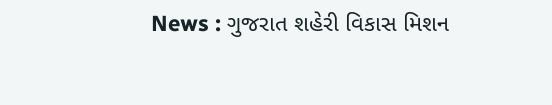News : ગુજરાત શહેરી વિકાસ મિશન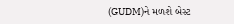(GUDM)ને મળશે બેસ્ટ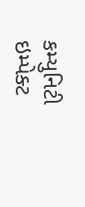કમ્યુનિટી ઇમ્પેક્ટ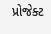પ્રોજેક્ટ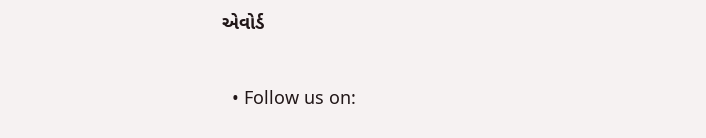એવોર્ડ


  • Follow us on: